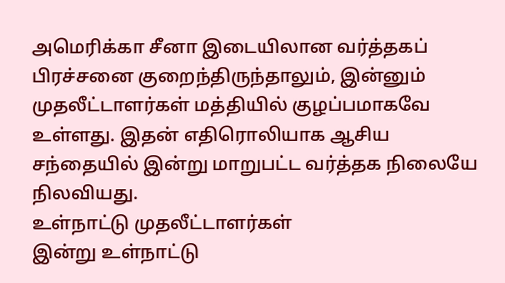அமெரிக்கா சீனா இடையிலான வர்த்தகப் பிரச்சனை குறைந்திருந்தாலும், இன்னும் முதலீட்டாளர்கள் மத்தியில் குழப்பமாகவே உள்ளது. இதன் எதிரொலியாக ஆசிய சந்தையில் இன்று மாறுபட்ட வர்த்தக நிலையே நிலவியது.
உள்நாட்டு முதலீட்டாளர்கள்
இன்று உள்நாட்டு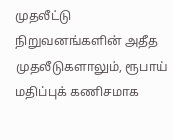முதலீட்டு நிறுவனங்களின் அதீத முதலீடுகளாலும், ரூபாய் மதிப்புக் கணிசமாக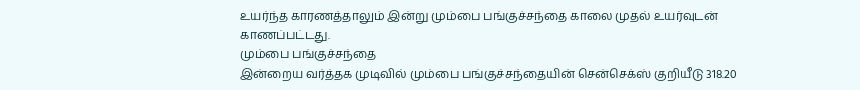உயர்ந்த காரணத்தாலும் இன்று மும்பை பங்குச்சந்தை காலை முதல் உயர்வுடன் காணப்பட்டது.
மும்பை பங்குச்சந்தை
இன்றைய வர்த்தக முடிவில் மும்பை பங்குச்சந்தையின் சென்செக்ஸ் குறியீடு 318.20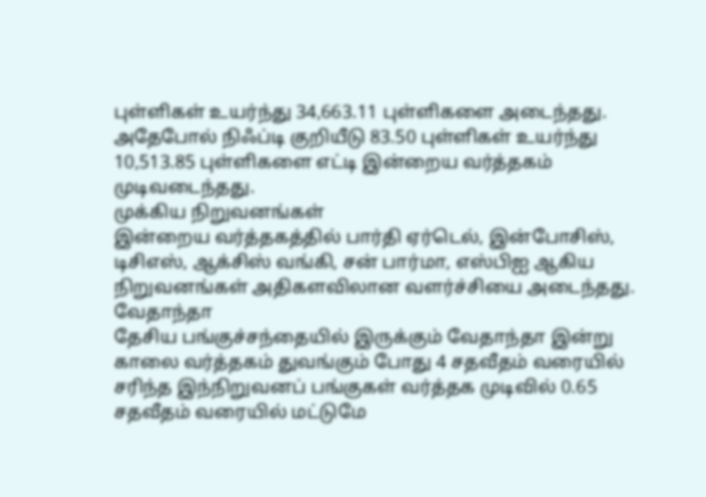புள்ளிகள் உயர்ந்து 34,663.11 புள்ளிகளை அடைந்தது. அதேபோல் நிஃப்டி குறியீடு 83.50 புள்ளிகள் உயர்ந்து 10,513.85 புள்ளிகளை எட்டி இன்றைய வர்த்தகம் முடிவடைந்தது.
முக்கிய நிறுவனங்கள்
இன்றைய வர்த்தகத்தில் பார்தி ஏர்டெல், இன்போசிஸ், டிசிஎஸ், ஆக்சிஸ் வங்கி, சன் பார்மா, எஸ்பிஐ ஆகிய நிறுவனங்கள் அதிகளவிலான வளர்ச்சியை அடைந்தது.
வேதாந்தா
தேசிய பங்குச்சந்தையில் இருக்கும் வேதாந்தா இன்று காலை வர்த்தகம் துவங்கும் போது 4 சதவீதம் வரையில் சரிந்த இந்நிறுவனப் பங்குகள் வர்த்தக முடிவில் 0.65 சதவீதம் வரையில் மட்டுமே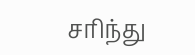சரிந்து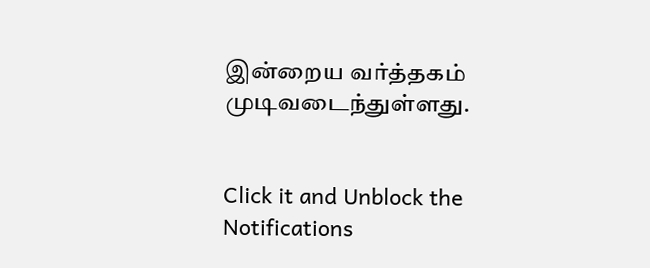இன்றைய வர்த்தகம் முடிவடைந்துள்ளது.


Click it and Unblock the Notifications